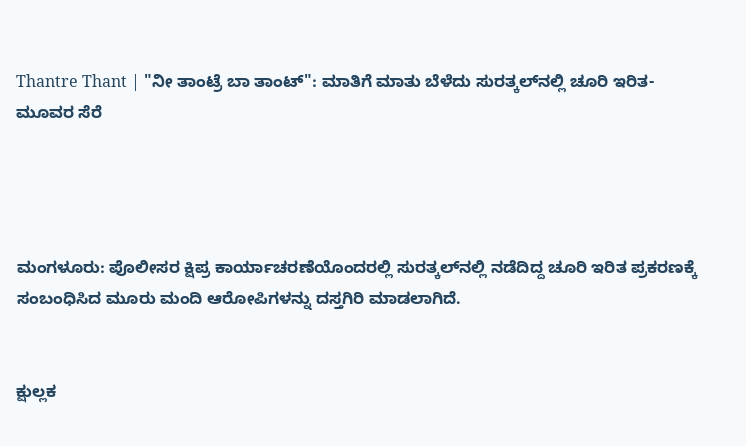Thantre Thant | "ನೀ ತಾಂಟ್ರೆ ಬಾ ತಾಂಟ್": ಮಾತಿಗೆ ಮಾತು ಬೆಳೆದು ಸುರತ್ಕಲ್‌ನಲ್ಲಿ ಚೂರಿ ಇರಿತ- ಮೂವರ ಸೆರೆ




ಮಂಗಳೂರು: ಪೊಲೀಸರ ಕ್ಷಿಪ್ರ ಕಾರ್ಯಾಚರಣೆಯೊಂದರಲ್ಲಿ ಸುರತ್ಕಲ್‌ನಲ್ಲಿ ನಡೆದಿದ್ದ ಚೂರಿ ಇರಿತ ಪ್ರಕರಣಕ್ಕೆ ಸಂಬಂಧಿಸಿದ ಮೂರು ಮಂದಿ ಆರೋಪಿಗಳನ್ನು ದಸ್ತಗಿರಿ ಮಾಡಲಾಗಿದೆ.


ಕ್ಷುಲ್ಲಕ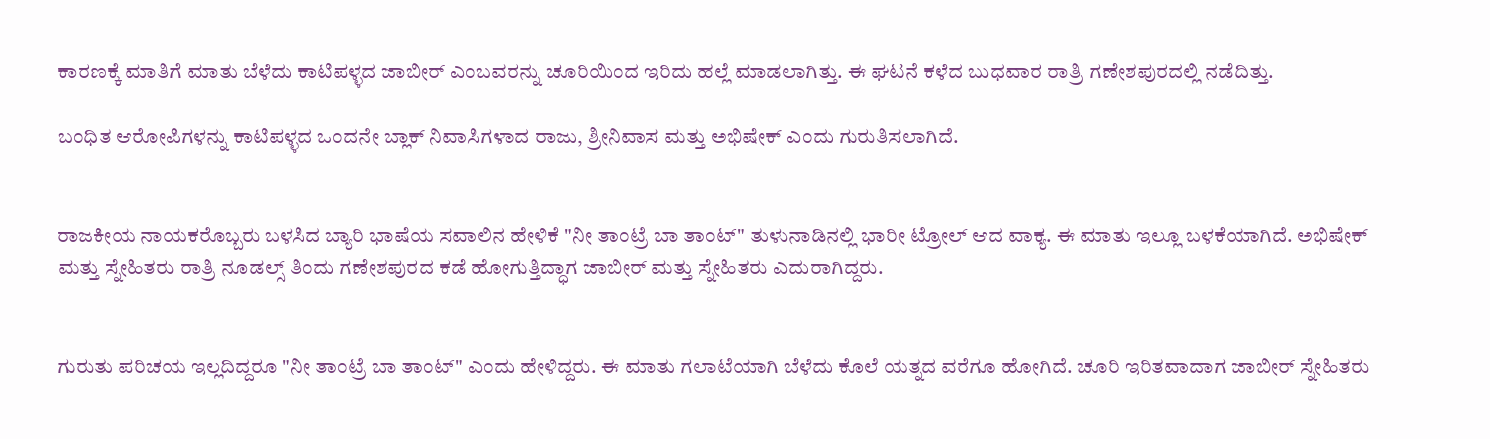ಕಾರಣಕ್ಕೆ ಮಾತಿಗೆ ಮಾತು ಬೆಳೆದು ಕಾಟಿಪಳ್ಳದ ಜಾಬೀರ್ ಎಂಬವರನ್ನು ಚೂರಿಯಿಂದ ಇರಿದು ಹಲ್ಲೆ ಮಾಡಲಾಗಿತ್ತು. ಈ ಘಟನೆ ಕಳೆದ ಬುಧವಾರ ರಾತ್ರಿ ಗಣೇಶಪುರದಲ್ಲಿ ನಡೆದಿತ್ತು.

ಬಂಧಿತ ಆರೋಪಿಗಳನ್ನು ಕಾಟಿಪಳ್ಳದ ಒಂದನೇ ಬ್ಲಾಕ್ ನಿವಾಸಿಗಳಾದ ರಾಜು, ಶ್ರೀನಿವಾಸ ಮತ್ತು ಅಭಿಷೇಕ್ ಎಂದು ಗುರುತಿಸಲಾಗಿದೆ.


ರಾಜಕೀಯ ನಾಯಕರೊಬ್ಬರು ಬಳಸಿದ ಬ್ಯಾರಿ ಭಾಷೆಯ ಸವಾಲಿನ ಹೇಳಿಕೆ "ನೀ ತಾಂಟ್ರೆ ಬಾ ತಾಂಟ್" ತುಳುನಾಡಿನಲ್ಲಿ ಭಾರೀ ಟ್ರೋಲ್ ಆದ ವಾಕ್ಯ. ಈ ಮಾತು ಇಲ್ಲೂ ಬಳಕೆಯಾಗಿದೆ. ಅಭಿಷೇಕ್ ಮತ್ತು ಸ್ನೇಹಿತರು ರಾತ್ರಿ ನೂಡಲ್ಸ್ ತಿಂದು ಗಣೇಶಪುರದ ಕಡೆ ಹೋಗುತ್ತಿದ್ಧಾಗ ಜಾಬೀರ್ ಮತ್ತು ಸ್ನೇಹಿತರು ಎದುರಾಗಿದ್ದರು.


ಗುರುತು ಪರಿಚಯ ಇಲ್ಲದಿದ್ದರೂ "ನೀ ತಾಂಟ್ರೆ ಬಾ ತಾಂಟ್" ಎಂದು ಹೇಳಿದ್ದರು. ಈ ಮಾತು ಗಲಾಟೆಯಾಗಿ ಬೆಳೆದು ಕೊಲೆ ಯತ್ನದ ವರೆಗೂ ಹೋಗಿದೆ. ಚೂರಿ ಇರಿತವಾದಾಗ ಜಾಬೀರ್ ಸ್ನೇಹಿತರು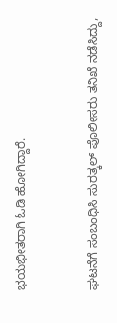ಭಯಭೀತರಾಗಿ ಓಡಿ ಹೋಗಿದ್ದಾರೆ.


ಘಟನೆಗೆ ಸಂಬಂಧಿಸಿ ಸುರತ್ಕಲ್ ಪೊಲೀಸರು ತನಿಖೆ ನಡೆಸಿದ್ದು,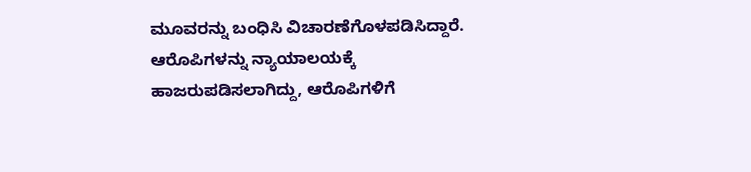ಮೂವರನ್ನು ಬಂಧಿಸಿ ವಿಚಾರಣೆಗೊಳಪಡಿಸಿದ್ದಾರೆ. ಆರೊಪಿಗಳನ್ನು ನ್ಯಾಯಾಲಯಕ್ಕೆ ಹಾಜರುಪಡಿಸಲಾಗಿದ್ದು, ಆರೊಪಿಗಳಿಗೆ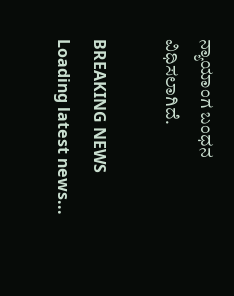ನ್ಯಾಯಾಂಗ ಬಂಧನ ವಿಧಿಸಲಾಗಿದೆ.

BREAKING NEWS
Loading latest news...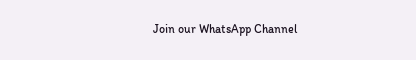Join our WhatsApp Channel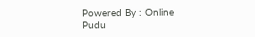Powered By : Online Pudu